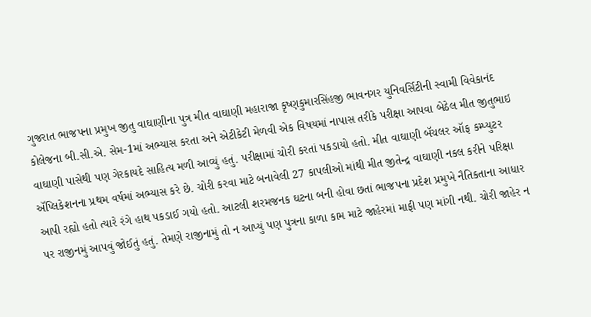ગુજરાત ભાજપના પ્રમુખ જીતુ વાઘાણીના પુત્ર મીત વાઘાણી મહારાજા કૃષ્ણકુમારસિંહજી ભાવનગર યુનિવર્સિટીની સ્વામી વિવેકાનંદ કોલેજના બી.સી.એ. સેમ-1માં અભ્યાસ કરતા અને એટીકેટી મેળવી એક વિષયમાં નાપાસ તરીકે પરીક્ષા આપવા બેઠેલ મીત જીતુભાઇ વાઘાણી પાસેથી પણ ગેરકાયદે સાહિત્ય મળી આવ્યું હતું. પરીક્ષામાં ચોરી કરતાં પકડાયો હતો. મીત વાઘાણી બૅચલર ઑફ કમ્પ્યુટર ઍપ્લિકેશનના પ્રથમ વર્ષમાં અભ્યાસ કરે છે. ચોરી કરવા માટે બનાવેલી 27 કાપલીઓ માંથી મીત જીતેન્દ્ર વાઘાણી નકલ કરીને પરિક્ષા આપી રહ્યો હતો ત્યારે રંગે હાથ પકડાઈ ગયો હતો. આટલી શરમજનક ઘટના બની હોવા છતાં ભાજપના પ્રદેશ પ્રમુખે નૈતિકતાના આધાર પર રાજીનમું આપવું જોઈતું હતું. તેમણે રાજીનામું તો ન આપ્યું પણ પુત્રના કાળા કામ માટે જાહેરમાં માફી પણ માંગી નથી. ચોરી જાહેર ન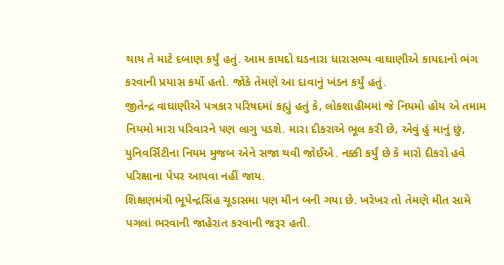થાય તે માટે દબાણ કર્યું હતું. આમ કાયદો ઘડનારા ધારાસભ્ય વાઘાણીએ કાયદાનો ભંગ કરવાની પ્રયાસ કર્યો હતો. જોકે તેમણે આ દાવાનું ખંડન કર્યું હતું.
જીતેન્દ્ર વાઘાણીએ પત્રકાર પરિષદમાં કહ્યું હતું કે, લોકશાહીમમાં જે નિયમો હોય એ તમામ નિયમો મારા પરિવારને પણ લાગુ પડશે. મારા દીકરાએ ભૂલ કરી છે, એવું હું માનું છું, યુનિવર્સિટીના નિયમ મુજબ એને સજા થવી જોઈએ. નક્કી કર્યું છે કે મારો દીકરો હવે પરિક્ષાના પેપર આપવા નહીં જાય.
શિક્ષણમંત્રી ભૂપેન્દ્રસિંહ ચૂડાસમા પણ મૌન બની ગયા છે. ખરેખર તો તેમણે મીત સામે પગલાં ભરવાની જાહેરાત કરવાની જરૂર હતી.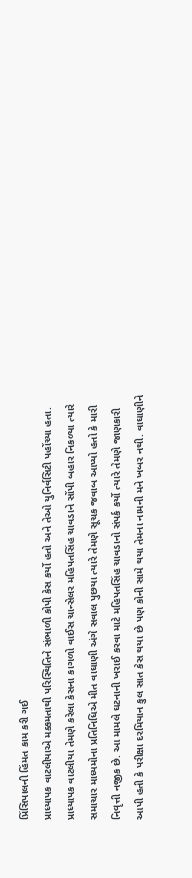પ્રિંસિપાલની હિંમત કામ કરી ગઈ
પ્રાધ્યાપક વાટલીયાએ મક્કમતાથી પરિસ્થિતિને સંભાળી કોપી કેસ કર્યો હતો અને તેઓ યુનિર્વસિટી પહોંચ્યા હતા. પ્રાધ્યાપક વાટલીયા તેમણે કરેલા કેસના કાગળો વાઈસ ચાન્સેલર મહિપતસિંહ ચાવડાને સોંપી બહાર નિકળ્યા ત્યારે સમાચાર માધ્યમોના પ્રતિનિધિએ મીત વાઘાણી અંગે સવાલ પુછયા ત્યારે તેમણે સૂચક જવાબ આપ્યો હતો કે મારી નિવૃત્તી નજીક છે. આ મામલે ઘટનાની ખરાઈ કરવા માટે મહિપતસિંહ ચાવડાનો સંપર્ક કર્યો ત્યારે તેમણે જાણકારી આપી હતી કે પરીક્ષા દરમિયાન કુલ સાત કેસ થયા છે પણ કોની સામે થયા તેમના નામની મને ખબર નથી. વાઘાણીને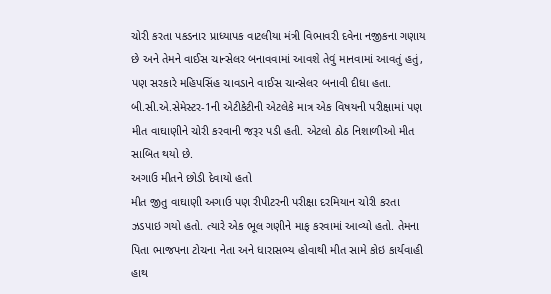ચોરી કરતા પકડનાર પ્રાધ્યાપક વાટલીયા મંત્રી વિભાવરી દવેના નજીકના ગણાય છે અને તેમને વાઈસ ચાન્સેલર બનાવવામાં આવશે તેવું માનવામાં આવતું હતું, પણ સરકારે મહિપસિંહ ચાવડાને વાઈસ ચાન્સેલર બનાવી દીધા હતા.
બી.સી.એ.સેમેસ્ટર-1ની એટીકેટીની એટલેકે માત્ર એક વિષયની પરીક્ષામાં પણ મીત વાઘાણીને ચોરી કરવાની જરૂર પડી હતી. એટલો ઠોઠ નિશાળીઓ મીત સાબિત થયો છે.
અગાઉ મીતને છોડી દેવાયો હતો
મીત જીતુ વાઘાણી અગાઉ પણ રીપીટરની પરીક્ષા દરમિયાન ચોરી કરતા ઝડપાઇ ગયો હતો. ત્યારે એક ભૂલ ગણીને માફ કરવામાં આવ્યો હતો. તેમના પિતા ભાજપના ટોચના નેતા અને ધારાસભ્ય હોવાથી મીત સામે કોઇ કાર્યવાહી હાથ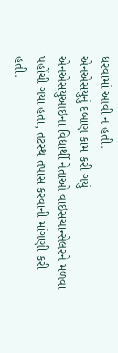ધરવામાં આવી ન હતી.
એનએસયુનું દબાણ કામ કરી ગયું
એનએસયુઆઇના વિદ્યાર્થી નેતાઓ વાઇસચાન્સેલરને મળવા પહોંચી ગયા હતા, તટસ્થ તપાસ કરવાની માંગણી કરી હતી.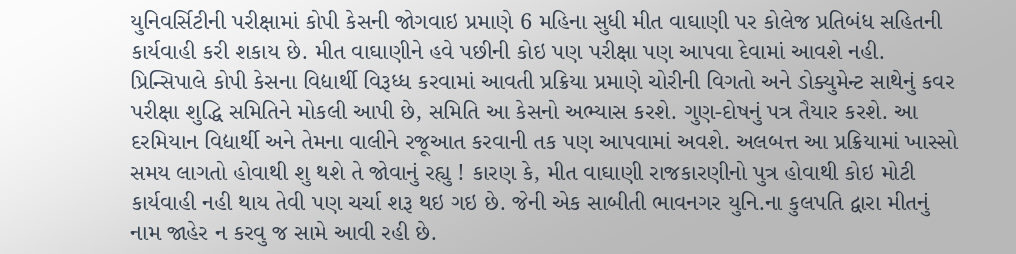યુનિવર્સિટીની પરીક્ષામાં કોપી કેસની જોગવાઇ પ્રમાણે 6 મહિના સુધી મીત વાઘાણી પર કોલેજ પ્રતિબંધ સહિતની કાર્યવાહી કરી શકાય છે. મીત વાઘાણીને હવે પછીની કોઇ પણ પરીક્ષા પણ આપવા દેવામાં આવશે નહી. પ્રિન્સિપાલે કોપી કેસના વિદ્યાર્થી વિરૂધ્ધ કરવામાં આવતી પ્રક્રિયા પ્રમાણે ચોરીની વિગતો અને ડોક્યુમેન્ટ સાથેનું કવર પરીક્ષા શુદ્ધિ સમિતિને મોકલી આપી છે, સમિતિ આ કેસનો અભ્યાસ કરશે. ગુણ-દોષનું પત્ર તૈયાર કરશે. આ દરમિયાન વિદ્યાર્થી અને તેમના વાલીને રજૂઆત કરવાની તક પણ આપવામાં અવશે. અલબત્ત આ પ્રક્રિયામાં ખાસ્સો સમય લાગતો હોવાથી શુ થશે તે જોવાનું રહ્યુ ! કારણ કે, મીત વાઘાણી રાજકારણીનો પુત્ર હોવાથી કોઇ મોટી કાર્યવાહી નહી થાય તેવી પણ ચર્ચા શરૂ થઇ ગઇ છે. જેની એક સાબીતી ભાવનગર યુનિ.ના કુલપતિ દ્વારા મીતનું નામ જાહેર ન કરવુ જ સામે આવી રહી છે.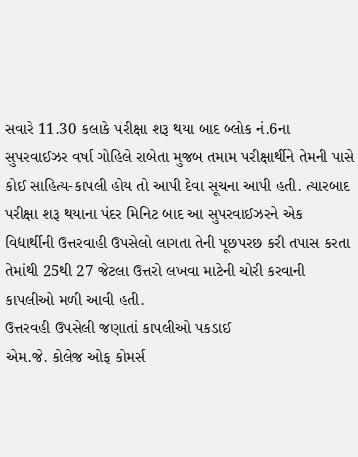સવારે 11.30 કલાકે પરીક્ષા શરૂ થયા બાદ બ્લોક નં.6ના સુપરવાઈઝર વર્ષા ગોહિલે રાબેતા મુજબ તમામ પરીક્ષાર્થીને તેમની પાસે કોઈ સાહિત્ય-કાપલી હોય તો આપી દેવા સૂચના આપી હતી. ત્યારબાદ પરીક્ષા શરૂ થયાના પંદર મિનિટ બાદ આ સુપરવાઈઝરને એક વિદ્યાર્થીની ઉત્તરવાહી ઉપસેલો લાગતા તેની પૂછપરછ કરી તપાસ કરતા તેમાંથી 25થી 27 જેટલા ઉત્તરો લખવા માટેની ચોરી કરવાની કાપલીઓ મળી આવી હતી.
ઉત્તરવહી ઉપસેલી જણાતાં કાપલીઓ પકડાઈ
એમ.જે. કોલેજ ઓફ કોમર્સ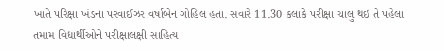ખાતે પરિક્ષા ખંડના પરવાઈઝર વર્ષાબેન ગોહિલ હતા. સવારે 11.30 કલાકે પરીક્ષા ચાલુ થઇ તે પહેલા તમામ વિદ્યાર્થીઓને પરીક્ષાલક્ષી સાહિત્ય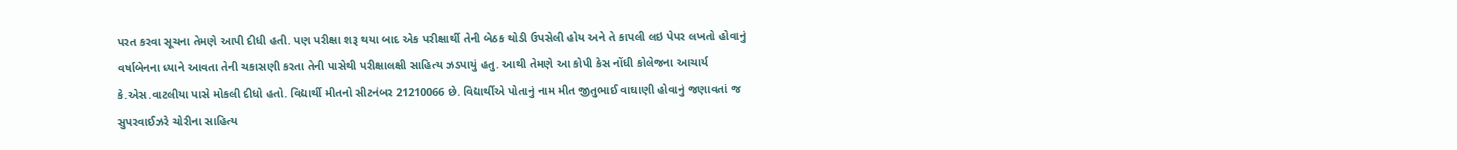પરત કરવા સૂચના તેમણે આપી દીધી હતી. પણ પરીક્ષા શરૂ થયા બાદ એક પરીક્ષાર્થી તેની બેઠક થોડી ઉપસેલી હોય અને તે કાપલી લઇ પેપર લખતો હોવાનું વર્ષાબેનના ધ્યાને આવતા તેની ચકાસણી કરતા તેની પાસેથી પરીક્ષાલક્ષી સાહિત્ય ઝડપાયું હતુ. આથી તેમણે આ કોપી કેસ નોંધી કોલેજના આચાર્ય કે.એસ.વાટલીયા પાસે મોકલી દીધો હતો. વિદ્યાર્થી મીતનો સીટનંબર 21210066 છે. વિદ્યાર્થીએ પોતાનું નામ મીત જીતુભાઈ વાઘાણી હોવાનું જણાવતાં જ સુપરવાઈઝરે ચોરીના સાહિત્ય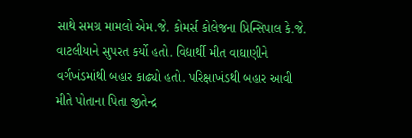સાથે સમગ્ર મામલો એમ.જે. કોમર્સ કોલેજના પ્રિન્સિપાલ કે.જે. વાટલીયાને સુપરત કર્યો હતો. વિદ્યાર્થી મીત વાઘાણીને વર્ગખંડમાંથી બહાર કાઢ્યો હતો. પરિક્ષાખંડથી બહાર આવી મીતે પોતાના પિતા જીતેન્દ્ર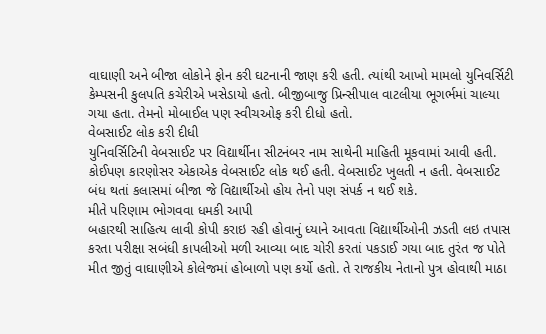વાઘાણી અને બીજા લોકોને ફોન કરી ઘટનાની જાણ કરી હતી. ત્યાંથી આખો મામલો યુનિવર્સિટી કેમ્પસની કુલપતિ કચેરીએ ખસેડાયો હતો. બીજીબાજુ પ્રિન્સીપાલ વાટલીયા ભૂગર્ભમાં ચાલ્યા ગયા હતા. તેમનો મોબાઈલ પણ સ્વીચઓફ કરી દીધો હતો.
વેબસાઈટ લોક કરી દીધી
યુનિવર્સિટિની વેબસાઈટ પર વિદ્યાર્થીના સીટનંબર નામ સાથેની માહિતી મૂકવામાં આવી હતી. કોઈપણ કારણોસર એકાએક વેબસાઈટ લોક થઈ હતી. વેબસાઈટ ખુલતી ન હતી. વેબસાઈટ બંધ થતાં કલાસમાં બીજા જે વિદ્યાર્થીઓ હોય તેનો પણ સંપર્ક ન થઈ શકે.
મીતે પરિણામ ભોગવવા ધમકી આપી
બહારથી સાહિત્ય લાવી કોપી કરાઇ રહી હોવાનું ધ્યાને આવતા વિદ્યાર્થીઓની ઝડતી લઇ તપાસ કરતા પરીક્ષા સબંધી કાપલીઓ મળી આવ્યા બાદ ચોરી કરતાં પકડાઈ ગયા બાદ તુરંત જ પોતે મીત જીતું વાઘાણીએ કોલેજમાં હોબાળો પણ કર્યો હતો. તે રાજકીય નેતાનો પુત્ર હોવાથી માઠા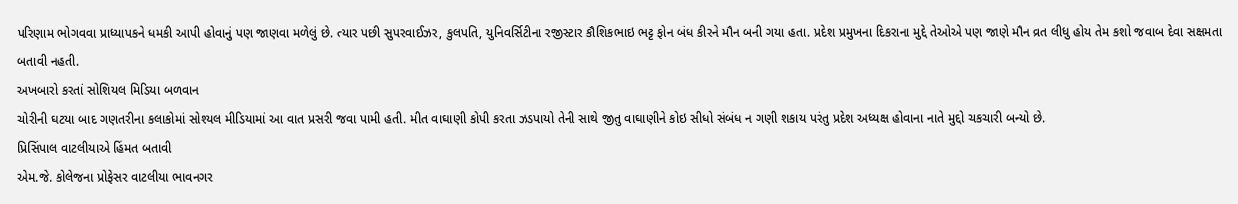પરિણામ ભોગવવા પ્રાધ્યાપકને ધમકી આપી હોવાનું પણ જાણવા મળેલું છે. ત્યાર પછી સુપરવાઈઝર, કુલપતિ, યુનિવર્સિટીના રજીસ્ટાર કૌશિકભાઇ ભટ્ટ ફોન બંધ કીરને મૌન બની ગયા હતા. પ્રદેશ પ્રમુખના દિકરાના મુદ્દે તેઓએ પણ જાણે મૌન વ્રત લીધુ હોય તેમ કશો જવાબ દેવા સક્ષમતા બતાવી નહતી.
અખબારો કરતાં સોશિયલ મિડિયા બળવાન
ચોરીની ઘટયા બાદ ગણતરીના કલાકોમાં સોશ્યલ મીડિયામાં આ વાત પ્રસરી જવા પામી હતી. મીત વાઘાણી કોપી કરતા ઝડપાયો તેની સાથે જીતુ વાઘાણીને કોઇ સીધો સંબંધ ન ગણી શકાય પરંતુ પ્રદેશ અધ્યક્ષ હોવાના નાતે મુદ્દો ચકચારી બન્યો છે.
પ્રિસિંપાલ વાટલીયાએ હિંમત બતાવી
એમ.જે. કોલેજના પ્રોફેસર વાટલીયા ભાવનગર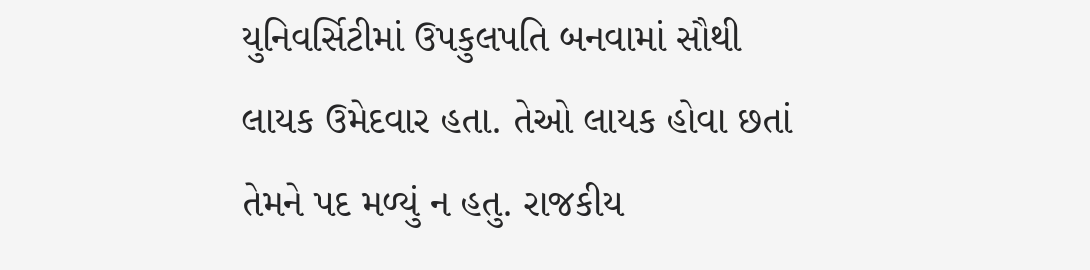યુનિવર્સિટીમાં ઉપકુલપતિ બનવામાં સૌથી લાયક ઉમેદવાર હતા. તેઓ લાયક હોવા છતાં તેમને પદ મળ્યું ન હતુ. રાજકીય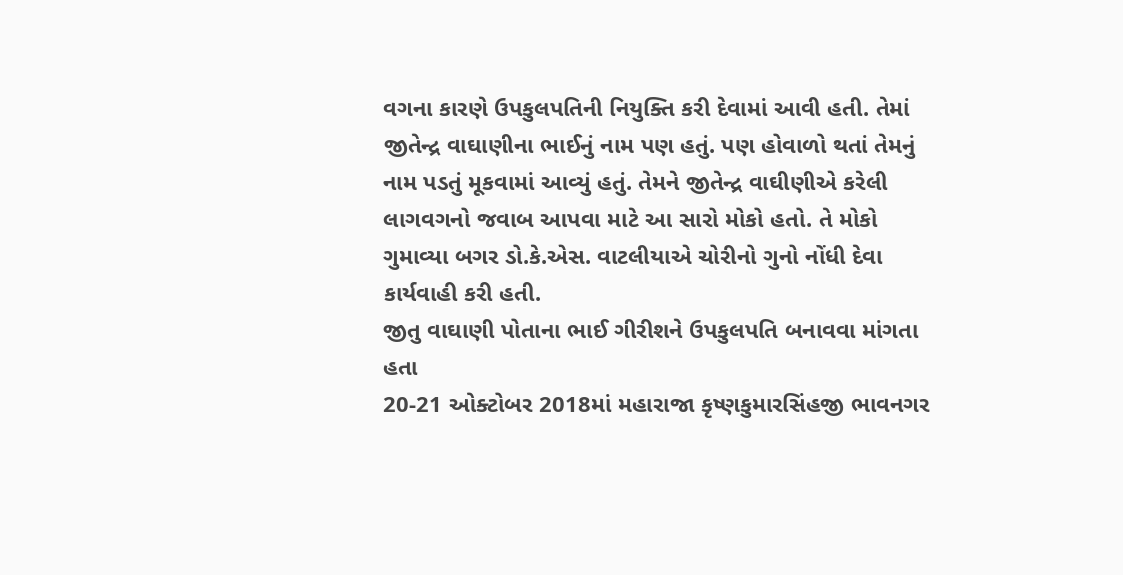વગના કારણે ઉપકુલપતિની નિયુક્તિ કરી દેવામાં આવી હતી. તેમાં જીતેન્દ્ર વાઘાણીના ભાઈનું નામ પણ હતું. પણ હોવાળો થતાં તેમનું નામ પડતું મૂકવામાં આવ્યું હતું. તેમને જીતેન્દ્ર વાઘીણીએ કરેલી લાગવગનો જવાબ આપવા માટે આ સારો મોકો હતો. તે મોકો ગુમાવ્યા બગર ડો.કે.એસ. વાટલીયાએ ચોરીનો ગુનો નોંધી દેવા કાર્યવાહી કરી હતી.
જીતુ વાઘાણી પોતાના ભાઈ ગીરીશને ઉપકુલપતિ બનાવવા માંગતા હતા
20-21 ઓક્ટોબર 2018માં મહારાજા કૃષ્ણકુમારસિંહજી ભાવનગર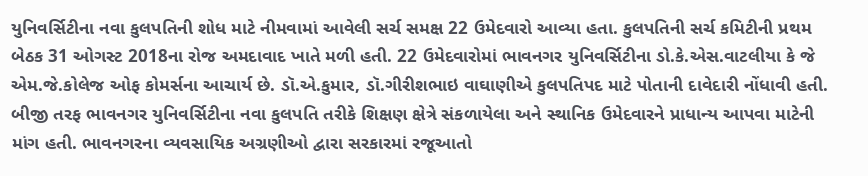યુનિવર્સિટીના નવા કુલપતિની શોધ માટે નીમવામાં આવેલી સર્ચ સમક્ષ 22 ઉમેદવારો આવ્યા હતા. કુલપતિની સર્ચ કમિટીની પ્રથમ બેઠક 31 ઓગસ્ટ 2018ના રોજ અમદાવાદ ખાતે મળી હતી. 22 ઉમેદવારોમાં ભાવનગર યુનિવર્સિટીના ડો.કે.એસ.વાટલીયા કે જે એમ.જે.કોલેજ ઓફ કોમર્સના આચાર્ય છે. ડૉ.એ.કુમાર, ડૉ.ગીરીશભાઇ વાઘાણીએ કુલપતિપદ માટે પોતાની દાવેદારી નોંધાવી હતી. બીજી તરફ ભાવનગર યુનિવર્સિટીના નવા કુલપતિ તરીકે શિક્ષણ ક્ષેત્રે સંકળાયેલા અને સ્થાનિક ઉમેદવારને પ્રાધાન્ય આપવા માટેની માંગ હતી. ભાવનગરના વ્યવસાયિક અગ્રણીઓ દ્વારા સરકારમાં રજૂઆતો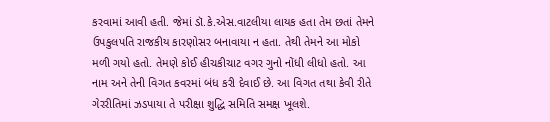કરવામાં આવી હતી. જેમાં ડૉ.કે.એસ.વાટલીયા લાયક હતા તેમ છતાં તેમને ઉપકુલપતિ રાજકીય કારણોસર બનાવાયા ન હતા. તેથી તેમને આ મોકો મળી ગયો હતો. તેમણે કોઈ હીચકીચાટ વગર ગુનો નોંધી લીધો હતો. આ નામ અને તેની વિગત કવરમાં બંધ કરી દેવાઈ છે. આ વિગત તથા કેવી રીતે ગેરરીતિમાં ઝડપાયા તે પરીક્ષા શુદ્ધિ સમિતિ સમક્ષ ખૂલશે.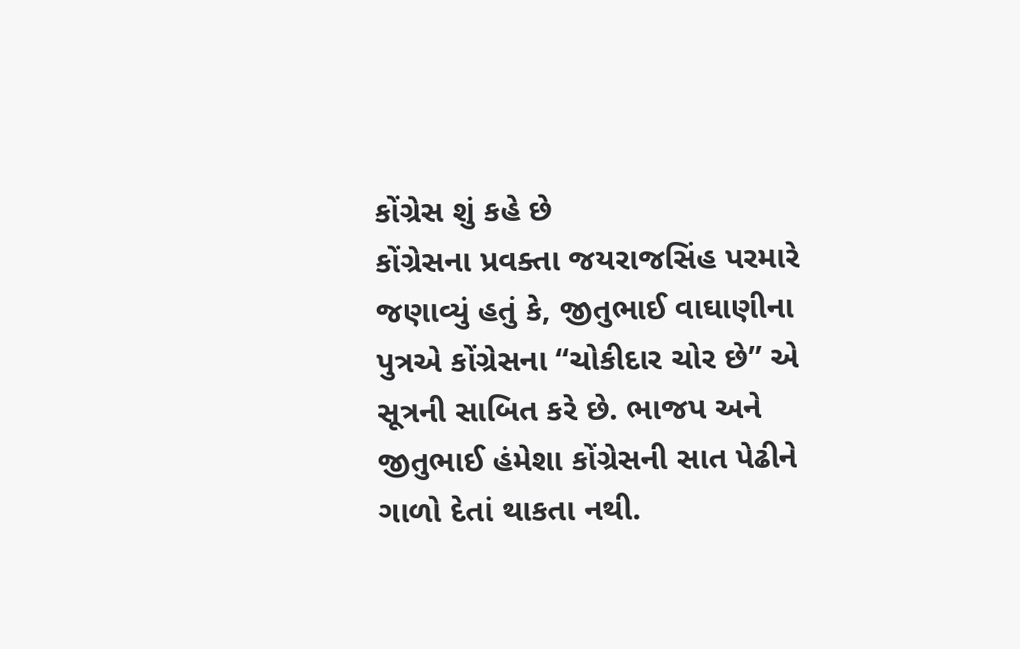કોંગ્રેસ શું કહે છે
કોંગ્રેસના પ્રવક્તા જયરાજસિંહ પરમારે જણાવ્યું હતું કે, જીતુભાઈ વાઘાણીના પુત્રએ કોંગ્રેસના “ચોકીદાર ચોર છે” એ સૂત્રની સાબિત કરે છે. ભાજપ અને જીતુભાઈ હંમેશા કોંગ્રેસની સાત પેઢીને ગાળો દેતાં થાકતા નથી.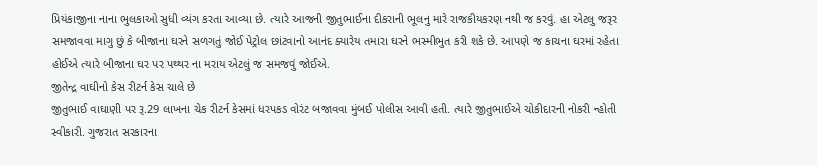પ્રિયંકાજીના નાના ભુલકાઓ સુધી વ્યંગ કરતા આવ્યા છે. ત્યારે આજની જીતુભાઈના દીકરાની ભૂલનુ મારે રાજકીયકરણ નથી જ કરવું. હા એટલુ જરૂર સમજાવવા માગુ છું કે બીજાના ઘરને સળગતું જોઈ પેટ્રોલ છાંટવાનો આનંદ ક્યારેય તમારા ઘરને ભસ્મીભુત કરી શકે છે. આપણે જ કાચના ઘરમાં રહેતા હોઈએ ત્યારે બીજાના ઘર પર પથ્થર ના મરાય એટલું જ સમજવું જોઈએ.
જીતેન્દ્ર વાઘીનો કેસ રીટર્ન કેસ ચાલે છે
જીતુભાઈ વાઘાણી પર રૂ.29 લાખના ચેક રીટર્ન કેસમાં ધરપકડ વોરંટ બજાવવા મુંબઈ પોલીસ આવી હતી. ત્યારે જીતુભાઈએ ચોકીદારની નોકરી ન્હોતી સ્વીકારી. ગુજરાત સરકારના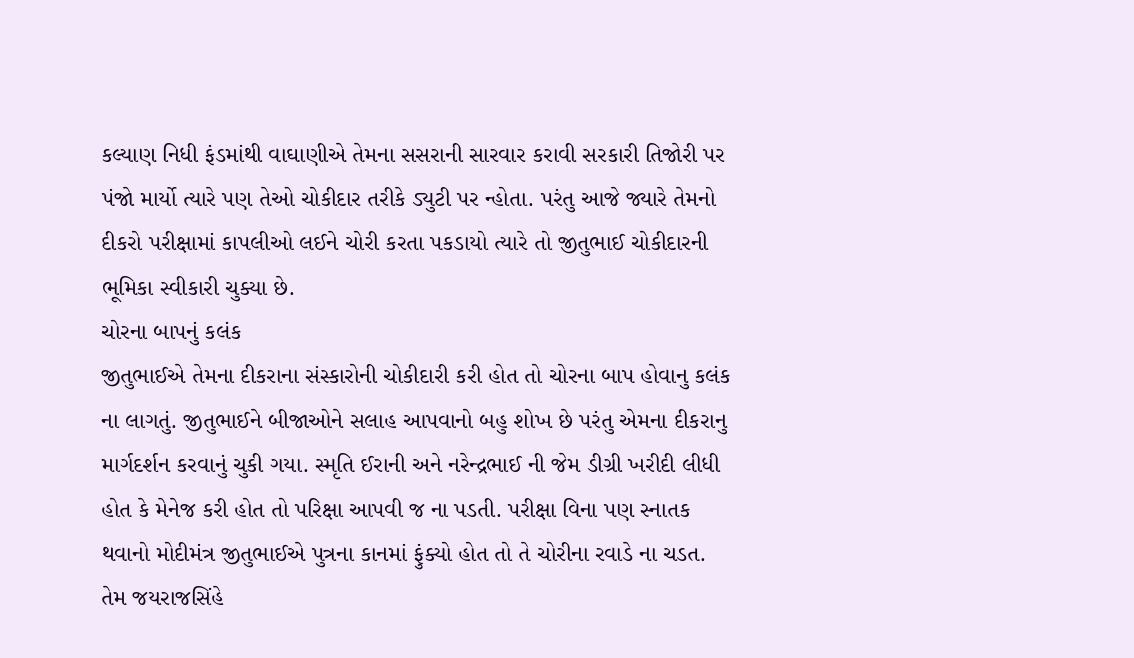કલ્યાણ નિધી ફંડમાંથી વાઘાણીએ તેમના સસરાની સારવાર કરાવી સરકારી તિજોરી પર પંજો માર્યો ત્યારે પણ તેઓ ચોકીદાર તરીકે ડ્યુટી પર ન્હોતા. પરંતુ આજે જ્યારે તેમનો દીકરો પરીક્ષામાં કાપલીઓ લઈને ચોરી કરતા પકડાયો ત્યારે તો જીતુભાઈ ચોકીદારની ભૂમિકા સ્વીકારી ચુક્યા છે.
ચોરના બાપનું કલંક
જીતુભાઈએ તેમના દીકરાના સંસ્કારોની ચોકીદારી કરી હોત તો ચોરના બાપ હોવાનુ કલંક ના લાગતું. જીતુભાઈને બીજાઓને સલાહ આપવાનો બહુ શોખ છે પરંતુ એમના દીકરાનુ માર્ગદર્શન કરવાનું ચુકી ગયા. સ્મૃતિ ઈરાની અને નરેન્દ્રભાઈ ની જેમ ડીગ્રી ખરીદી લીધી હોત કે મેનેજ કરી હોત તો પરિક્ષા આપવી જ ના પડતી. પરીક્ષા વિના પણ સ્નાતક થવાનો મોદીમંત્ર જીતુભાઈએ પુત્રના કાનમાં ફુંક્યો હોત તો તે ચોરીના રવાડે ના ચડત. તેમ જયરાજસિંહે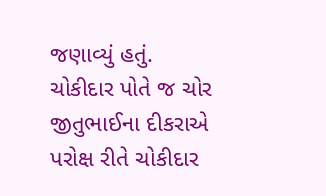જણાવ્યું હતું.
ચોકીદાર પોતે જ ચોર
જીતુભાઈના દીકરાએ પરોક્ષ રીતે ચોકીદાર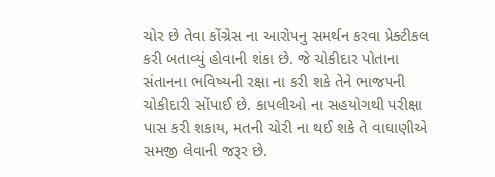ચોર છે તેવા કોંગ્રેસ ના આરોપનુ સમર્થન કરવા પ્રેક્ટીકલ કરી બતાવ્યું હોવાની શંકા છે. જે ચોકીદાર પોતાના સંતાનના ભવિષ્યની રક્ષા ના કરી શકે તેને ભાજપની ચોકીદારી સોંપાઈ છે. કાપલીઓ ના સહયોગથી પરીક્ષા પાસ કરી શકાય, મતની ચોરી ના થઈ શકે તે વાઘાણીએ સમજી લેવાની જરૂર છે.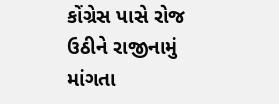કોંગ્રેસ પાસે રોજ ઉઠીને રાજીનામું માંગતા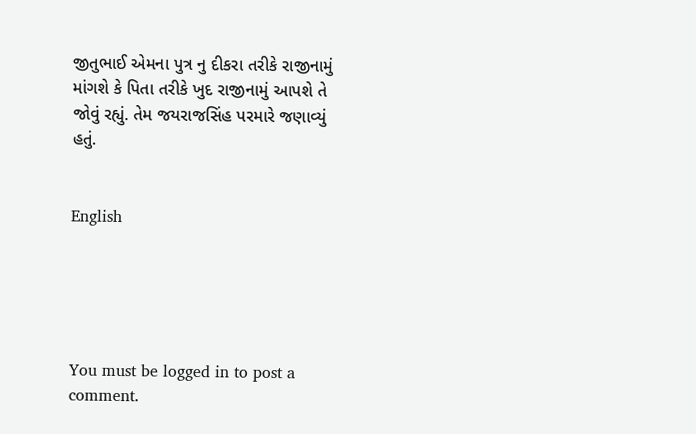જીતુભાઈ એમના પુત્ર નુ દીકરા તરીકે રાજીનામું માંગશે કે પિતા તરીકે ખુદ રાજીનામું આપશે તે જોવું રહ્યું. તેમ જયરાજસિંહ પરમારે જણાવ્યું હતું.


English





You must be logged in to post a comment.